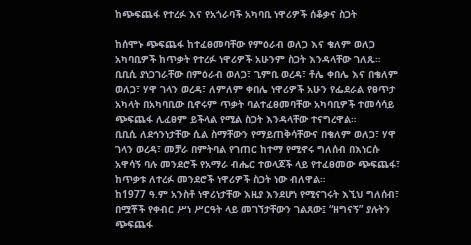ከጭፍጨፋ የተረፉ እና የአጎራባች አካባቢ ነዋሪዎች ሰቆቃና ስጋት

ከሰሞኑ ጭፍጨፋ ከተፈፀመባቸው የምዕራብ ወለጋ እና ቄለም ወለጋ አካባቢዎች ከጥቃት የተረፉ ነዋሪዎች አሁንም ስጋት እንዳላቸው ገለጹ።
ቢቢሲ ያነጋገራቸው በምዕራብ ወለጋ፣ ጊምቢ ወረዳ፣ ቶሌ ቀበሌ እና በቄለም ወለጋ፣ ሃዋ ገላን ወረዳ፣ ለምለም ቀበሌ ነዋሪዎች አሁን የፌደራል የፀጥታ አካላት በአካባቢው ቢኖሩም ጥቃት ባልተፈፀመባቸው አካባቢዎች ተመሳሳይ ጭፍጨፋ ሊፈፀም ይችላል የሚል ስጋት እንዳላቸው ተናግረዋል።
ቢቢሲ ለደኅንነታቸው ሲል ስማቸውን የማይጠቅሳቸውና በቄለም ወለጋ፣ ሃዋ ገላን ወረዳ፣ መቻራ በምትባል የገጠር ከተማ የሚኖሩ ግለሰብ በእነርሱ አዋሳኝ ባሉ መንደሮች የአማራ ብሔር ተወላጆች ላይ የተፈፀመው ጭፍጨፋ፣ ከጥቃቱ ለተረፉ መንደሮች ነዋሪዎች ስጋት ነው ብለዋል።
ከ1977 ዓ.ም አንስቶ ነዋሪነታቸው እዚያ እንደሆነ የሚናገሩት እኚህ ግለሰብ፣ በሟቾች የቀብር ሥነ ሥርዓት ላይ መገኘታቸውን ገልጸው፤ “ዘግናኝ” ያሉትን ጭፍጨፋ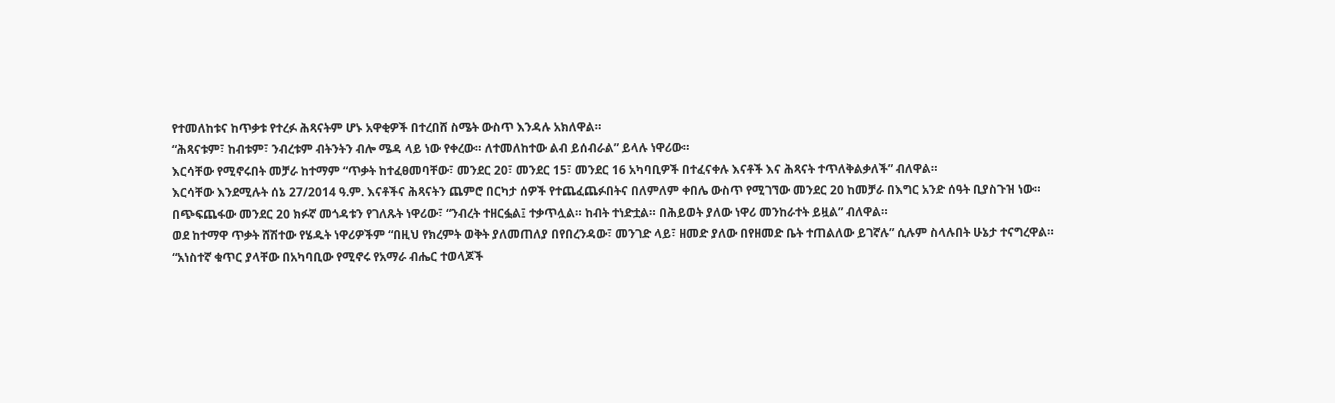የተመለከቱና ከጥቃቱ የተረፉ ሕጻናትም ሆኑ አዋቂዎች በተረበሸ ስሜት ውስጥ እንዳሉ አክለዋል።
“ሕጻናቱም፣ ከብቱም፣ ንብረቱም ብትንትን ብሎ ሜዳ ላይ ነው የቀረው። ለተመለከተው ልብ ይሰብራል” ይላሉ ነዋሪው።
እርሳቸው የሚኖሩበት መቻራ ከተማም “ጥቃት ከተፈፀመባቸው፣ መንደር 20፣ መንደር 15፣ መንደር 16 አካባቢዎች በተፈናቀሉ እናቶች እና ሕጻናት ተጥለቅልቃለች” ብለዋል።
እርሳቸው እንደሚሉት ሰኔ 27/2014 ዓ.ም. እናቶችና ሕጻናትን ጨምሮ በርካታ ሰዎች የተጨፈጨፉበትና በለምለም ቀበሌ ውስጥ የሚገኘው መንደር 20 ከመቻራ በእግር አንድ ሰዓት ቢያስጉዝ ነው።
በጭፍጨፋው መንደር 20 ክፉኛ መጎዳቱን የገለጹት ነዋሪው፣ “ንብረት ተዘርፏል፤ ተቃጥሏል። ከብት ተነድቷል። በሕይወት ያለው ነዋሪ መንከራተት ይዟል” ብለዋል።
ወደ ከተማዋ ጥቃት ሸሽተው የሄዱት ነዋሪዎችም “በዚህ የክረምት ወቅት ያለመጠለያ በየበረንዳው፣ መንገድ ላይ፣ ዘመድ ያለው በየዘመድ ቤት ተጠልለው ይገኛሉ” ሲሉም ስላሉበት ሁኔታ ተናግረዋል።
“አነስተኛ ቁጥር ያላቸው በአካባቢው የሚኖሩ የአማራ ብሔር ተወላጆች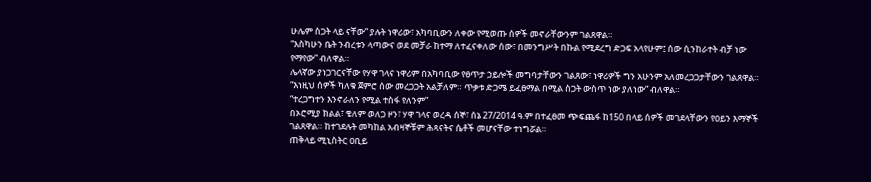ሁሌም ስጋት ላይ ናቸው” ያሉት ነዋሪው፣ አካባቢውን ለቀው የሚወጡ ሰዎች መኖራቸውንም ገልጸዋል።
“እስካሁን ቤት ንብረቱን ላጣውና ወደ መቻራ ከተማ ለተፈናቀለው ሰው፣ በመንግሥት በኩል የሚደረግ ድጋፍ አላየሁም፤ ሰው ሲንከራተት ብቻ ነው የማየው” ብለዋል።
ሌላኛው ያነጋገርናቸው የሃዋ ገላና ነዋሪም በአካባቢው የፀጥታ ኃይሎች መግባታቸውን ገልጸው፣ ነዋሪዎች ግን አሁንም አለመረጋጋታቸውን ገልጸዋል።
“እነዚህ ሰዎች ካለቁ ጀምሮ ሰው መረጋጋት አልቻለም። ጥቃቱ ድጋሜ ይፈፀማል በሚል ስጋት ውስጥ ነው ያለነው” ብለዋል።
“ተረጋግተን እንኖራለን የሚል ተስፋ የለንም”
በኦሮሚያ ክልል፣ ቄለም ወለጋ ዞን፣ ሃዋ ገላና ወረዳ ሰኞ፣ ሰኔ 27/2014 ዓ.ም በተፈፀመ ጭፍጨፋ ከ150 በላይ ሰዎች መገደላቸውን የዐይን እማኞች ገልጸዋል። ከተገደሉት መካከል አብዛኞቹም ሕጻናትና ሴቶች መሆናቸው ተነግሯል።
ጠቅላይ ሚኒስትር ዐቢይ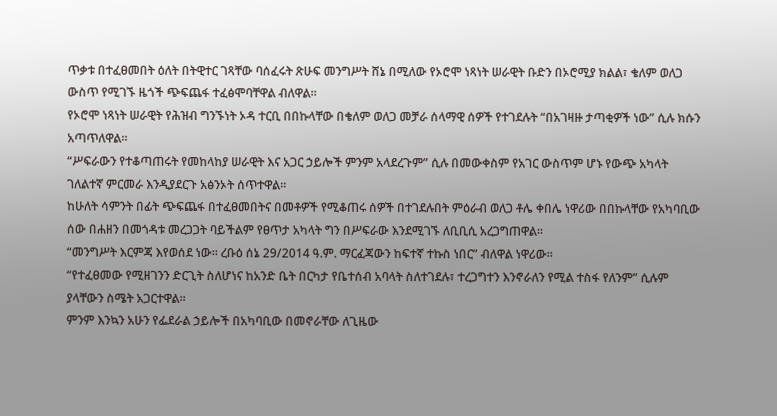ጥቃቱ በተፈፀመበት ዕለት በትዊተር ገጻቸው ባሰፈሩት ጽሁፍ መንግሥት ሸኔ በሚለው የኦሮሞ ነጻነት ሠራዊት ቡድን በኦሮሚያ ክልል፣ ቄለም ወለጋ ውስጥ የሚገኙ ዜጎች ጭፍጨፋ ተፈፅሞባቸዋል ብለዋል።
የኦሮሞ ነጻነት ሠራዊት የሕዝብ ግንኙነት ኦዳ ተርቢ በበኩላቸው በቄለም ወለጋ መቻራ ሰላማዊ ሰዎች የተገደሉት “በአገዛዙ ታጣቂዎች ነው” ሲሉ ክሱን አጣጥለዋል።
“ሥፍራውን የተቆጣጠሩት የመከላከያ ሠራዊት እና አጋር ኃይሎች ምንም አላደረጉም” ሲሉ በመውቀስም የአገር ውስጥም ሆኑ የውጭ አካላት ገለልተኛ ምርመራ እንዲያደርጉ አፅንኦት ሰጥተዋል።
ከሁለት ሳምንት በፊት ጭፍጨፋ በተፈፀመበትና በመቶዎች የሚቆጠሩ ሰዎች በተገደሉበት ምዕራብ ወለጋ ቶሌ ቀበሌ ነዋሪው በበኩላቸው የአካባቢው ሰው በሐዘን በመጎዳቱ መረጋጋት ባይችልም የፀጥታ አካላት ግን በሥፍራው እንደሚገኙ ለቢቢሲ አረጋግጠዋል።
“መንግሥት እርምጃ እየወሰደ ነው። ረቡዕ ሰኔ 29/2014 ዓ.ም. ማርፈጃውን ከፍተኛ ተኩስ ነበር” ብለዋል ነዋሪው።
“የተፈፀመው የሚዘገንን ድርጊት ስለሆነና ከአንድ ቤት በርካታ የቤተሰብ አባላት ስለተገደሉ፣ ተረጋግተን እንኖራለን የሚል ተስፋ የለንም” ሲሉም ያላቸውን ስሜት አጋርተዋል።
ምንም እንኳን አሁን የፌደራል ኃይሎች በአካባቢው በመኖራቸው ለጊዜው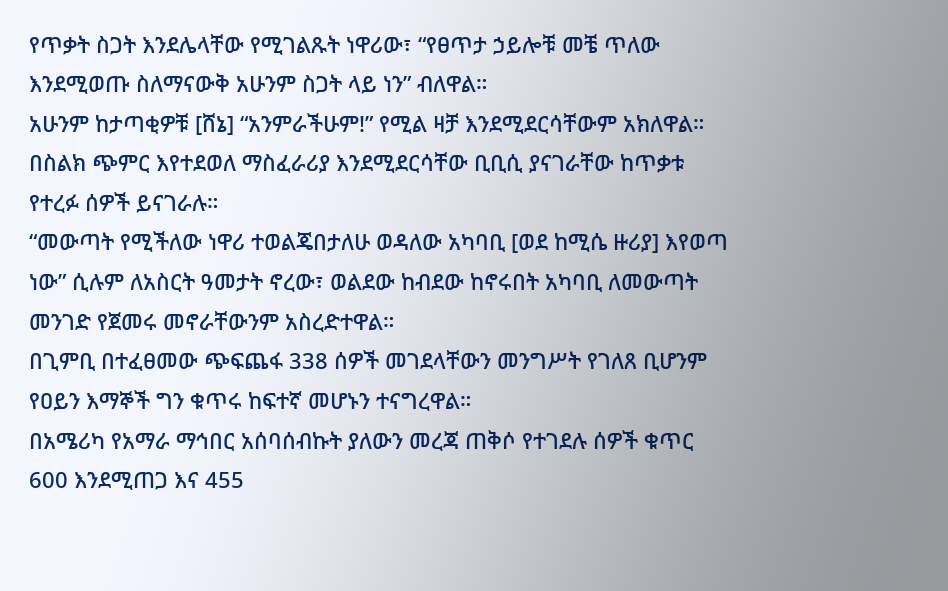የጥቃት ስጋት እንደሌላቸው የሚገልጹት ነዋሪው፣ “የፀጥታ ኃይሎቹ መቼ ጥለው እንደሚወጡ ስለማናውቅ አሁንም ስጋት ላይ ነን” ብለዋል።
አሁንም ከታጣቂዎቹ [ሸኔ] “አንምራችሁም!” የሚል ዛቻ እንደሚደርሳቸውም አክለዋል። በስልክ ጭምር እየተደወለ ማስፈራሪያ እንደሚደርሳቸው ቢቢሲ ያናገራቸው ከጥቃቱ የተረፉ ሰዎች ይናገራሉ።
“መውጣት የሚችለው ነዋሪ ተወልጄበታለሁ ወዳለው አካባቢ [ወደ ከሚሴ ዙሪያ] እየወጣ ነው” ሲሉም ለአስርት ዓመታት ኖረው፣ ወልደው ከብደው ከኖሩበት አካባቢ ለመውጣት መንገድ የጀመሩ መኖራቸውንም አስረድተዋል።
በጊምቢ በተፈፀመው ጭፍጨፋ 338 ሰዎች መገደላቸውን መንግሥት የገለጸ ቢሆንም የዐይን እማኞች ግን ቁጥሩ ከፍተኛ መሆኑን ተናግረዋል።
በአሜሪካ የአማራ ማኅበር አሰባሰብኩት ያለውን መረጃ ጠቅሶ የተገደሉ ሰዎች ቁጥር 600 እንደሚጠጋ እና 455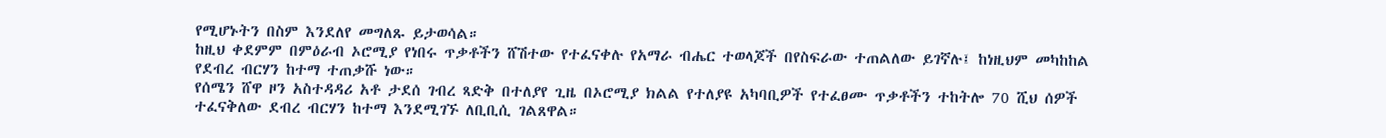የሚሆኑትን በስም እንደለየ መግለጹ ይታወሳል።
ከዚህ ቀደምም በምዕራብ ኦሮሚያ የነበሩ ጥቃቶችን ሸሽተው የተፈናቀሉ የአማራ ብሔር ተወላጆች በየስፍራው ተጠልለው ይገኛሉ፤ ከነዚህም መካከከል የደብረ ብርሃን ከተማ ተጠቃሹ ነው።
የሰሜን ሸዋ ዞን አስተዳዳሪ አቶ ታደሰ ገብረ ጻድቅ በተለያየ ጊዜ በኦሮሚያ ክልል የተለያዩ አካባቢዎች የተፈፀሙ ጥቃቶችን ተከትሎ 70 ሺህ ሰዎች ተፈናቅለው ደብረ ብርሃን ከተማ እንደሚገኙ ለቢቢሲ ገልጸዋል።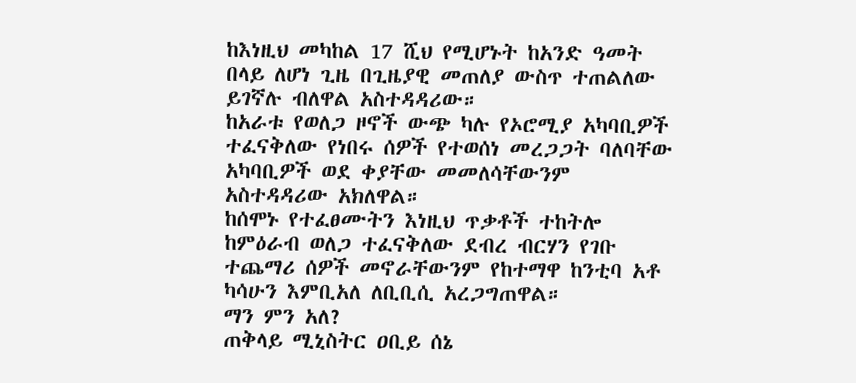ከእነዚህ መካከል 17 ሺህ የሚሆኑት ከአንድ ዓመት በላይ ለሆነ ጊዜ በጊዜያዊ መጠለያ ውስጥ ተጠልለው ይገኛሉ ብለዋል አስተዳዳሪው።
ከአራቱ የወለጋ ዞኖች ውጭ ካሉ የኦሮሚያ አካባቢዎች ተፈናቅለው የነበሩ ሰዎች የተወሰነ መረጋጋት ባለባቸው አካባቢዎች ወደ ቀያቸው መመለሳቸውንም አስተዳዳሪው አክለዋል።
ከሰሞኑ የተፈፀሙትን እነዚህ ጥቃቶች ተከትሎ ከምዕራብ ወለጋ ተፈናቅለው ደብረ ብርሃን የገቡ ተጨማሪ ሰዎች መኖራቸውንም የከተማዋ ከንቲባ አቶ ካሳሁን እምቢአለ ለቢቢሲ አረጋግጠዋል።
ማን ምን አለ?
ጠቅላይ ሚኒስትር ዐቢይ ሰኔ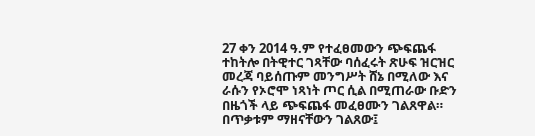27 ቀን 2014 ዓ.ም የተፈፀመውን ጭፍጨፋ ተከትሎ በትዊተር ገጻቸው ባሰፈሩት ጽሁፍ ዝርዝር መረጃ ባይሰጡም መንግሥት ሸኔ በሚለው እና ራሱን የኦሮሞ ነጻነት ጦር ሲል በሚጠራው ቡድን በዜጎች ላይ ጭፍጨፋ መፈፀሙን ገልጸዋል።
በጥቃቱም ማዘናቸውን ገልጸው፤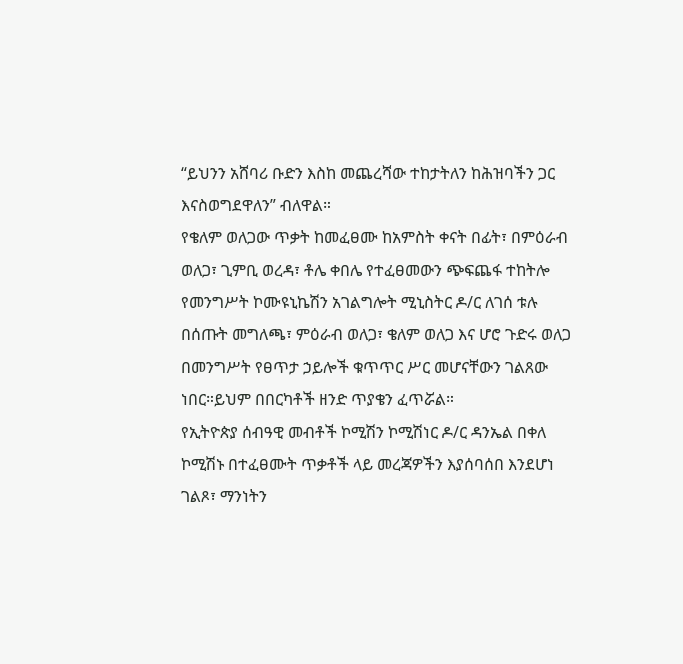“ይህንን አሸባሪ ቡድን እስከ መጨረሻው ተከታትለን ከሕዝባችን ጋር እናስወግደዋለን” ብለዋል።
የቄለም ወለጋው ጥቃት ከመፈፀሙ ከአምስት ቀናት በፊት፣ በምዕራብ ወለጋ፣ ጊምቢ ወረዳ፣ ቶሌ ቀበሌ የተፈፀመውን ጭፍጨፋ ተከትሎ የመንግሥት ኮሙዩኒኬሽን አገልግሎት ሚኒስትር ዶ/ር ለገሰ ቱሉ በሰጡት መግለጫ፣ ምዕራብ ወለጋ፣ ቄለም ወለጋ እና ሆሮ ጉድሩ ወለጋ በመንግሥት የፀጥታ ኃይሎች ቁጥጥር ሥር መሆናቸውን ገልጸው ነበር።ይህም በበርካቶች ዘንድ ጥያቄን ፈጥሯል።
የኢትዮጵያ ሰብዓዊ መብቶች ኮሚሽን ኮሚሽነር ዶ/ር ዳንኤል በቀለ ኮሚሽኑ በተፈፀሙት ጥቃቶች ላይ መረጃዎችን እያሰባሰበ እንደሆነ ገልጾ፣ ማንነትን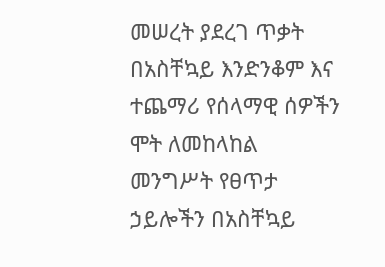መሠረት ያደረገ ጥቃት በአስቸኳይ እንድንቆም እና ተጨማሪ የሰላማዊ ሰዎችን ሞት ለመከላከል መንግሥት የፀጥታ ኃይሎችን በአስቸኳይ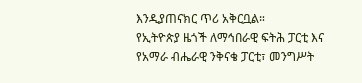እንዲያጠናክር ጥሪ አቅርቧል።
የኢትዮጵያ ዜጎች ለማኅበራዊ ፍትሕ ፓርቲ እና የአማራ ብሔራዊ ንቅናቄ ፓርቲ፣ መንግሥት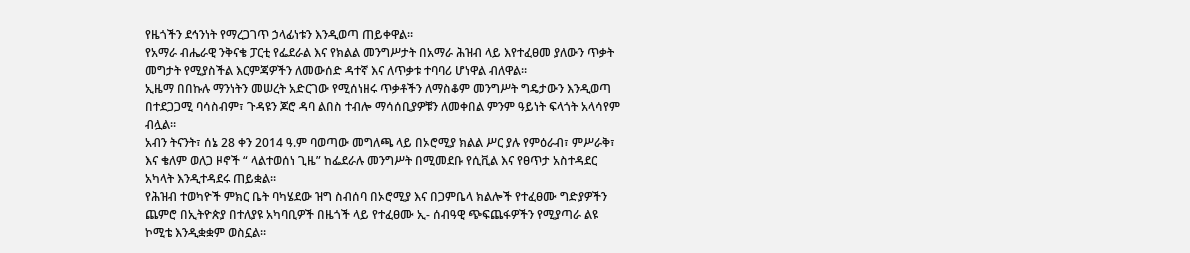የዜጎችን ደኅንነት የማረጋገጥ ኃላፊነቱን እንዲወጣ ጠይቀዋል።
የአማራ ብሔራዊ ንቅናቄ ፓርቲ የፌደራል እና የክልል መንግሥታት በአማራ ሕዝብ ላይ እየተፈፀመ ያለውን ጥቃት መግታት የሚያስችል እርምጃዎችን ለመውሰድ ዳተኛ እና ለጥቃቱ ተባባሪ ሆነዋል ብለዋል።
ኢዜማ በበኩሉ ማንነትን መሠረት አድርገው የሚሰነዘሩ ጥቃቶችን ለማስቆም መንግሥት ግዴታውን እንዲወጣ በተደጋጋሚ ባሳስብም፣ ጉዳዩን ጆሮ ዳባ ልበስ ተብሎ ማሳሰቢያዎቹን ለመቀበል ምንም ዓይነት ፍላጎት አላሳየም ብሏል።
አብን ትናንት፣ ሰኔ 28 ቀን 2014 ዓ.ም ባወጣው መግለጫ ላይ በኦሮሚያ ክልል ሥር ያሉ የምዕራብ፣ ምሥራቅ፣ እና ቄለም ወለጋ ዞኖች “ ላልተወሰነ ጊዜ” ከፌደራሉ መንግሥት በሚመደቡ የሲቪል እና የፀጥታ አስተዳደር አካላት እንዲተዳደሩ ጠይቋል።
የሕዝብ ተወካዮች ምክር ቤት ባካሄደው ዝግ ስብሰባ በኦሮሚያ እና በጋምቤላ ክልሎች የተፈፀሙ ግድያዎችን ጨምሮ በኢትዮጵያ በተለያዩ አካባቢዎች በዜጎች ላይ የተፈፀሙ ኢ- ሰብዓዊ ጭፍጨፋዎችን የሚያጣራ ልዩ ኮሚቴ እንዲቋቋም ወስኗል።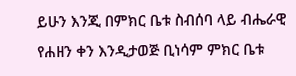ይሁን እንጂ በምክር ቤቱ ስብሰባ ላይ ብሔራዊ የሐዘን ቀን እንዲታወጅ ቢነሳም ምክር ቤቱ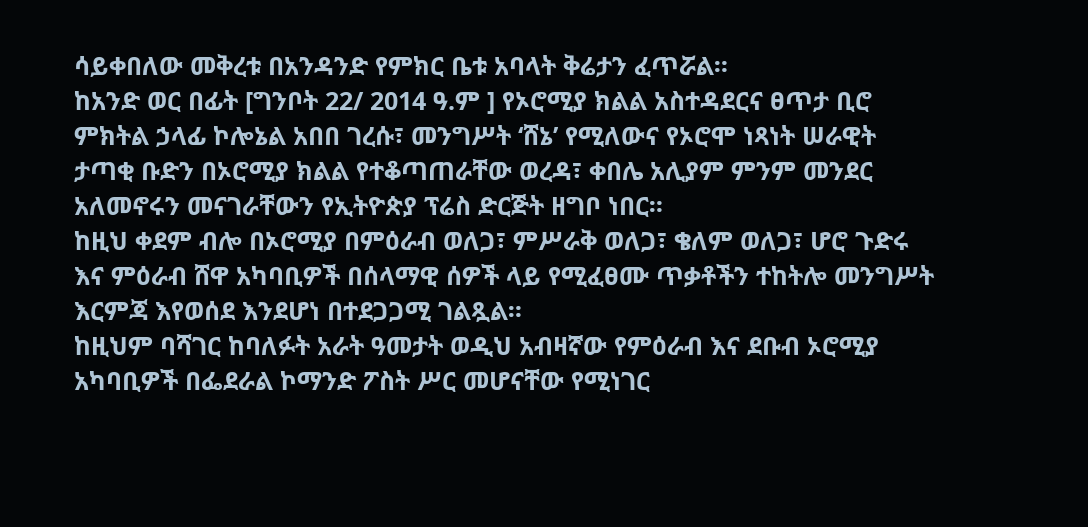ሳይቀበለው መቅረቱ በአንዳንድ የምክር ቤቱ አባላት ቅሬታን ፈጥሯል።
ከአንድ ወር በፊት [ግንቦት 22/ 2014 ዓ.ም ] የኦሮሚያ ክልል አስተዳደርና ፀጥታ ቢሮ ምክትል ኃላፊ ኮሎኔል አበበ ገረሱ፣ መንግሥት ‘ሸኔ’ የሚለውና የኦሮሞ ነጻነት ሠራዊት ታጣቂ ቡድን በኦሮሚያ ክልል የተቆጣጠራቸው ወረዳ፣ ቀበሌ አሊያም ምንም መንደር አለመኖሩን መናገራቸውን የኢትዮጵያ ፕሬስ ድርጅት ዘግቦ ነበር።
ከዚህ ቀደም ብሎ በኦሮሚያ በምዕራብ ወለጋ፣ ምሥራቅ ወለጋ፣ ቄለም ወለጋ፣ ሆሮ ጉድሩ እና ምዕራብ ሸዋ አካባቢዎች በሰላማዊ ሰዎች ላይ የሚፈፀሙ ጥቃቶችን ተከትሎ መንግሥት እርምጃ እየወሰደ እንደሆነ በተደጋጋሚ ገልጿል።
ከዚህም ባሻገር ከባለፉት አራት ዓመታት ወዲህ አብዛኛው የምዕራብ እና ደቡብ ኦሮሚያ አካባቢዎች በፌደራል ኮማንድ ፖስት ሥር መሆናቸው የሚነገር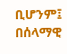ቢሆንም፤ በሰላማዊ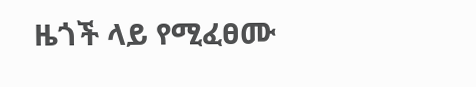ዜጎች ላይ የሚፈፀሙ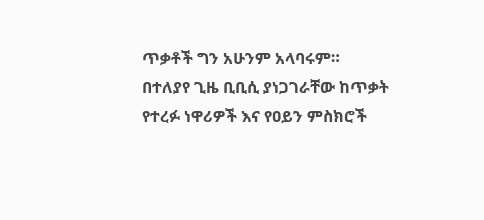ጥቃቶች ግን አሁንም አላባሩም።
በተለያየ ጊዜ ቢቢሲ ያነጋገራቸው ከጥቃት የተረፉ ነዋሪዎች እና የዐይን ምስክሮች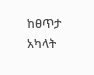ከፀጥታ አካላት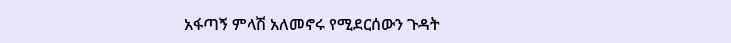አፋጣኝ ምላሽ አለመኖሩ የሚደርሰውን ጉዳት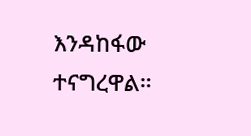እንዳከፋው ተናግረዋል።